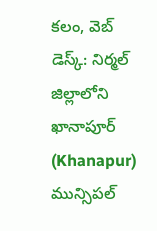కలం, వెబ్ డెస్క్: నిర్మల్ జిల్లాలోని ఖానాపూర్ (Khanapur) మున్సిపల్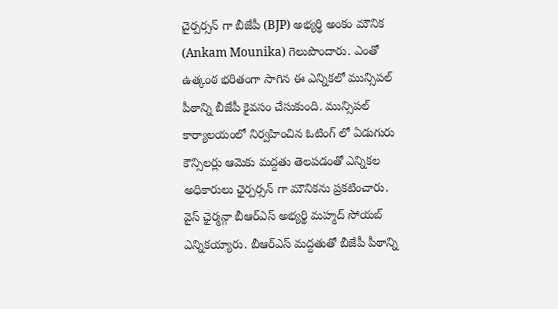చైర్పర్సన్ గా బీజేపీ (BJP) అభ్యర్థి అంకం మౌనిక (Ankam Mounika) గెలుపొందారు. ఎంతో ఉత్కంఠ భరితంగా సాగిన ఈ ఎన్నికలో మున్సిపల్ పీఠాన్ని బీజేపీ కైవసం చేసుకుంది. మున్సిపల్ కార్యాలయంలో నిర్వహించిన ఓటింగ్ లో ఏడుగురు కౌన్సిలర్లు ఆమెకు మద్దతు తెలపడంతో ఎన్నికల అధికారులు ఛైర్పర్సన్ గా మౌనికను ప్రకటించారు. వైస్ ఛైర్మన్గా బీఆర్ఎస్ అభ్యర్థి మహ్మద్ సోయబ్ ఎన్నికయ్యారు. బీఆర్ఎస్ మద్దతుతో బీజేపీ పీఠాన్ని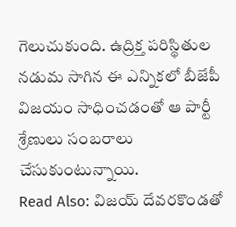గెలుచుకుంది. ఉద్రిక్త పరిస్థితుల నడుమ సాగిన ఈ ఎన్నికలో బీజేపీ విజయం సాధించడంతో ఆ పార్టీ శ్రేణులు సంబరాలు చేసుకుంటున్నాయి.
Read Also: విజయ్ దేవరకొండతో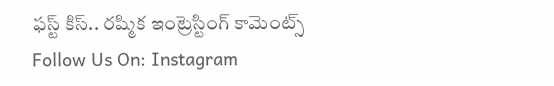ఫస్ట్ కిస్.. రష్మిక ఇంట్రెస్టింగ్ కామెంట్స్
Follow Us On: Instagram